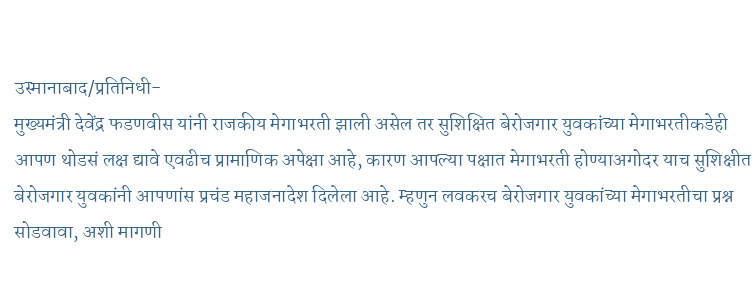उस्मानाबाद/प्रतिनिधी-
मुख्यमंत्री देवेंद्र फडणवीस यांनी राजकीय मेगाभरती झाली असेल तर सुशिक्षित बेरोजगार युवकांच्या मेगाभरतीकडेही आपण थोडसं लक्ष द्यावे एवढीच प्रामाणिक अपेक्षा आहे, कारण आपल्या पक्षात मेगाभरती होण्याअगोदर याच सुशिक्षीत बेरोजगार युवकांनी आपणांस प्रचंड महाजनादेश दिलेला आहे. म्हणुन लवकरच बेरोजगार युवकांच्या मेगाभरतीचा प्रश्न सोडवावा, अशी मागणी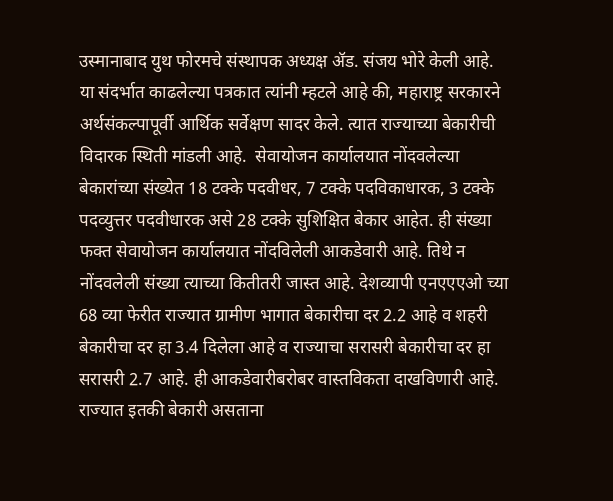उस्मानाबाद युथ फोरमचे संस्थापक अध्यक्ष ॲड. संजय भोरे केली आहे.
या संदर्भात काढलेल्या पत्रकात त्यांनी म्हटले आहे की, महाराष्ट्र सरकारने अर्थसंकल्पापूर्वी आर्थिक सर्वेक्षण सादर केले. त्यात राज्याच्या बेकारीची विदारक स्थिती मांडली आहे.  सेवायोजन कार्यालयात नोंदवलेल्या बेकारांच्या संख्येत 18 टक्के पदवीधर, 7 टक्के पदविकाधारक, 3 टक्के पदव्युत्तर पदवीधारक असे 28 टक्के सुशिक्षित बेकार आहेत. ही संख्या फक्त सेवायोजन कार्यालयात नोंदविलेली आकडेवारी आहे. तिथे न नोंदवलेली संख्या त्याच्या कितीतरी जास्त आहे. देशव्यापी एनएएएओ च्या 68 व्या फेरीत राज्यात ग्रामीण भागात बेकारीचा दर 2.2 आहे व शहरी बेकारीचा दर हा 3.4 दिलेला आहे व राज्याचा सरासरी बेकारीचा दर हा सरासरी 2.7 आहे. ही आकडेवारीबरोबर वास्तविकता दाखविणारी आहे. राज्यात इतकी बेकारी असताना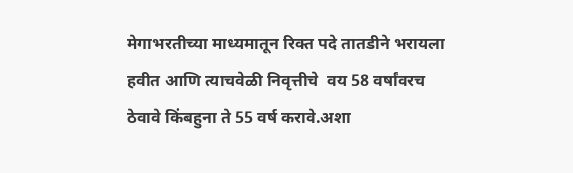मेगाभरतीच्या माध्यमातून रिक्त पदे तातडीने भरायला हवीत आणि त्याचवेळी निवृत्तीचे  वय 58 वर्षांवरच ठेवावे किंबहुना ते 55 वर्ष करावे.अशा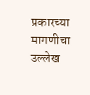प्रकारच्या मागणीचा उल्लेख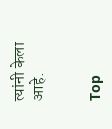त्यांनी केला आहे.


Top